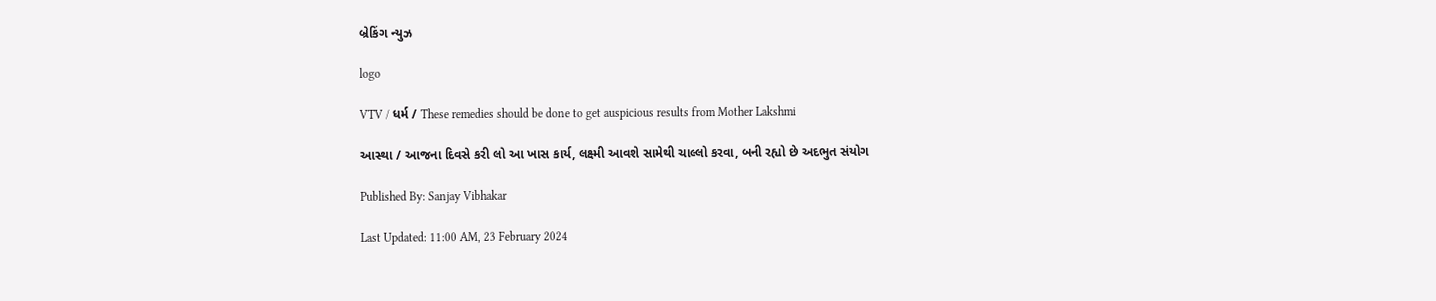બ્રેકિંગ ન્યુઝ

logo

VTV / ધર્મ / These remedies should be done to get auspicious results from Mother Lakshmi

આસ્થા / આજના દિવસે કરી લો આ ખાસ કાર્ય, લક્ષ્મી આવશે સામેથી ચાલ્લો કરવા, બની રહ્યો છે અદભુત સંયોગ

Published By: Sanjay Vibhakar

Last Updated: 11:00 AM, 23 February 2024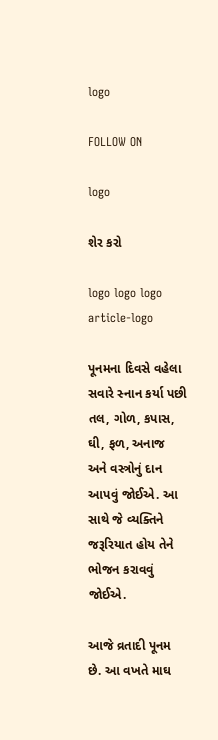logo

FOLLOW ON

logo

શેર કરો

logo logo logo
article-logo

પૂનમના દિવસે વહેલા સવારે સ્નાન કર્યા પછી તલ, ગોળ, કપાસ, ઘી, ફળ, અનાજ અને વસ્ત્રોનું દાન આપવું જોઈએ. આ સાથે જે વ્યક્તિને જરૂરિયાત હોય તેને ભોજન કરાવવું જોઈએ.

આજે વ્રતાદી પૂનમ છે. આ વખતે માઘ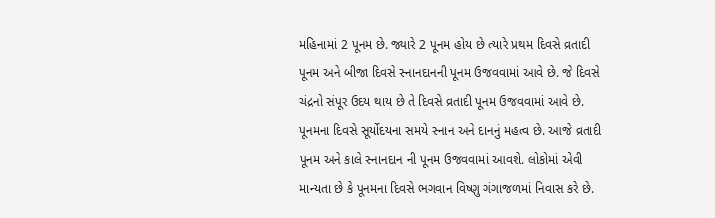મહિનામાં 2 પૂનમ છે. જ્યારે 2 પૂનમ હોય છે ત્યારે પ્રથમ દિવસે વ્રતાદી પૂનમ અને બીજા દિવસે સ્નાનદાનની પૂનમ ઉજવવામાં આવે છે. જે દિવસે ચંદ્રનો સંપૂર ઉદય થાય છે તે દિવસે વ્રતાદી પૂનમ ઉજવવામાં આવે છે. પૂનમના દિવસે સૂર્યોદયના સમયે સ્નાન અને દાનનું મહત્વ છે. આજે વ્રતાદી પૂનમ અને કાલે સ્નાનદાન ની પૂનમ ઉજવવામાં આવશે. લોકોમાં એવી માન્યતા છે કે પૂનમના દિવસે ભગવાન વિષ્ણુ ગંગાજળમાં નિવાસ કરે છે.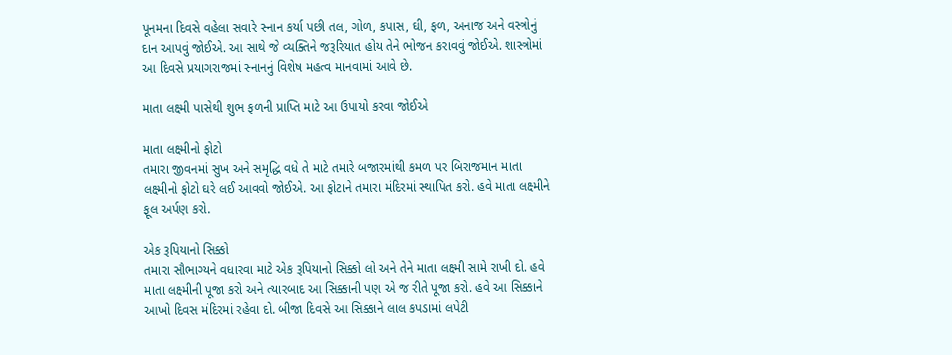પૂનમના દિવસે વહેલા સવારે સ્નાન કર્યા પછી તલ, ગોળ, કપાસ, ઘી, ફળ, અનાજ અને વસ્ત્રોનું દાન આપવું જોઈએ. આ સાથે જે વ્યક્તિને જરૂરિયાત હોય તેને ભોજન કરાવવું જોઈએ. શાસ્ત્રોમાં આ દિવસે પ્રયાગરાજમાં સ્નાનનું વિશેષ મહત્વ માનવામાં આવે છે.

માતા લક્ષ્મી પાસેથી શુભ ફળની પ્રાપ્તિ માટે આ ઉપાયો કરવા જોઈએ

માતા લક્ષ્મીનો ફોટો
તમારા જીવનમાં સુખ અને સમૃદ્ધિ વધે તે માટે તમારે બજારમાંથી કમળ પર બિરાજમાન માતા લક્ષ્મીનો ફોટો ઘરે લઈ આવવો જોઈએ. આ ફોટાને તમારા મંદિરમાં સ્થાપિત કરો. હવે માતા લક્ષ્મીને ફૂલ અર્પણ કરો.

એક રૂપિયાનો સિક્કો
તમારા સૌભાગ્યને વધારવા માટે એક રૂપિયાનો સિક્કો લો અને તેને માતા લક્ષ્મી સામે રાખી દો. હવે માતા લક્ષ્મીની પૂજા કરો અને ત્યારબાદ આ સિક્કાની પણ એ જ રીતે પૂજા કરો. હવે આ સિક્કાને આખો દિવસ મંદિરમાં રહેવા દો. બીજા દિવસે આ સિક્કાને લાલ કપડામાં લપેટી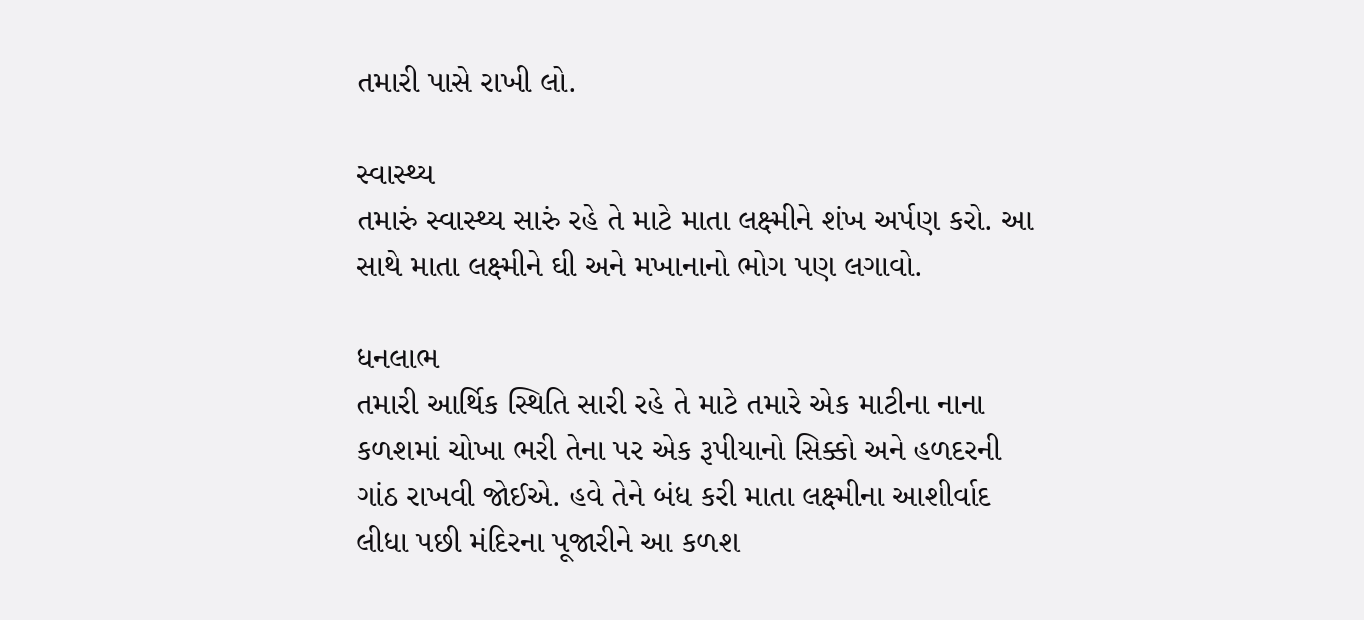તમારી પાસે રાખી લો.

સ્વાસ્થ્ય
તમારું સ્વાસ્થ્ય સારું રહે તે માટે માતા લક્ષ્મીને શંખ અર્પણ કરો. આ સાથે માતા લક્ષ્મીને ઘી અને મખાનાનો ભોગ પણ લગાવો.

ધનલાભ
તમારી આર્થિક સ્થિતિ સારી રહે તે માટે તમારે એક માટીના નાના કળશમાં ચોખા ભરી તેના પર એક રૂપીયાનો સિક્કો અને હળદરની ગાંઠ રાખવી જોઈએ. હવે તેને બંધ કરી માતા લક્ષ્મીના આશીર્વાદ લીધા પછી મંદિરના પૂજારીને આ કળશ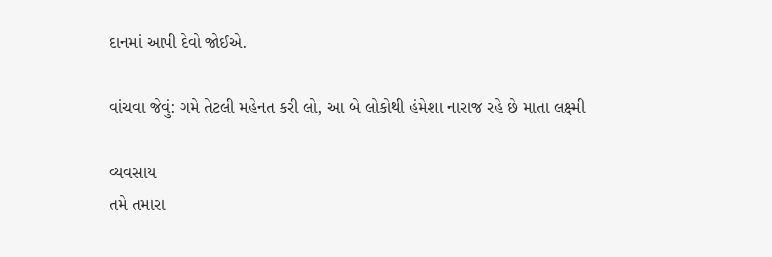દાનમાં આપી દેવો જોઈએ.

વાંચવા જેવું: ગમે તેટલી મહેનત કરી લો, આ બે લોકોથી હંમેશા નારાજ રહે છે માતા લક્ષ્મી

વ્યવસાય
તમે તમારા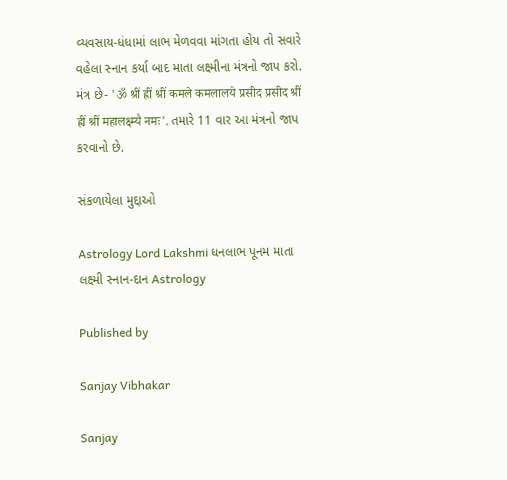વ્યવસાય-ધંધામાં લાભ મેળવવા માંગતા હોય તો સવારે વહેલા સ્નાન કર્યા બાદ માતા લક્ષ્મીના મંત્રનો જાપ કરો. મંત્ર છે- 'ॐ श्रीं ह्रीं श्रीं कमले कमलालये प्रसीद प्रसीद श्रीं ह्रीं श्रीं महालक्ष्म्यै नमः'. તમારે 11 વાર આ મંત્રનો જાપ કરવાનો છે.

સંકળાયેલા મુદ્દાઓ

Astrology Lord Lakshmi ધનલાભ પૂનમ માતા લક્ષ્મી સ્નાન-દાન Astrology

Published by

Sanjay Vibhakar

Sanjay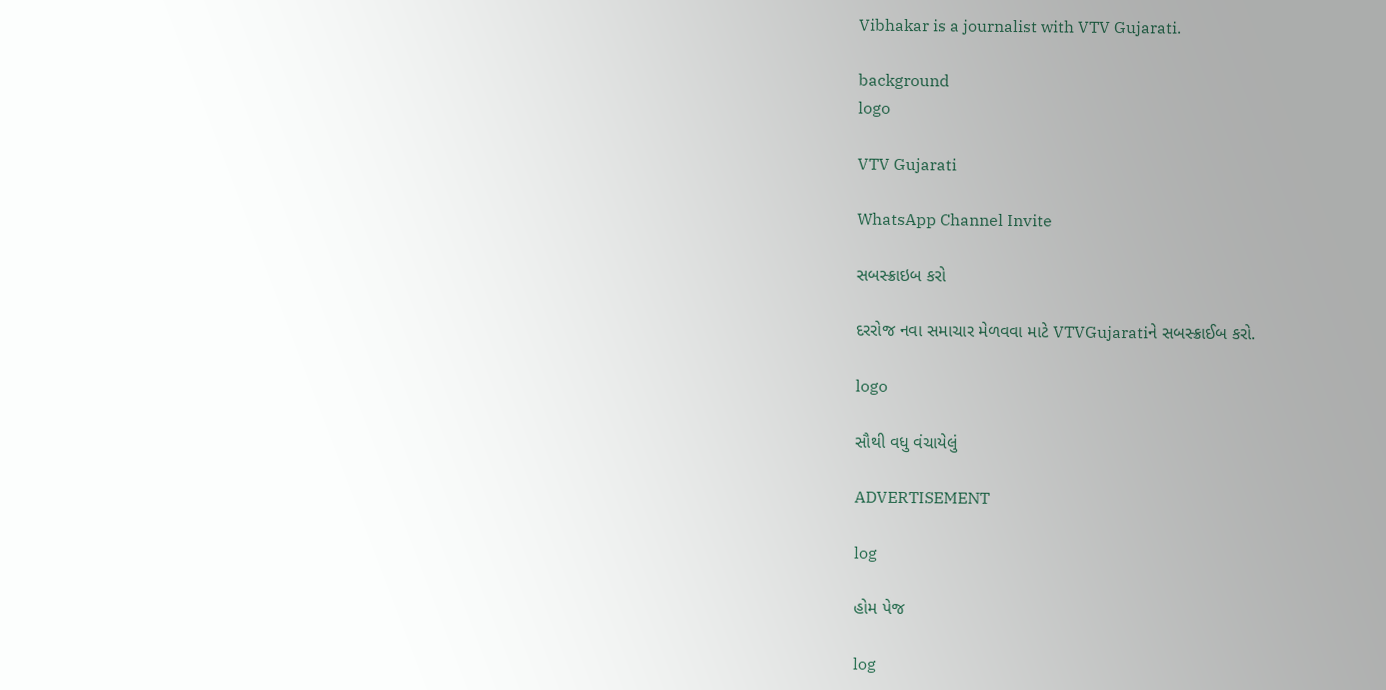Vibhakar is a journalist with VTV Gujarati.

background
logo

VTV Gujarati

WhatsApp Channel Invite

સબસ્ક્રાઇબ કરો

દરરોજ નવા સમાચાર મેળવવા માટે VTVGujaratiને સબસ્ક્રાઈબ કરો.

logo

સૌથી વધુ વંચાયેલું

ADVERTISEMENT

log

હોમ પેજ

log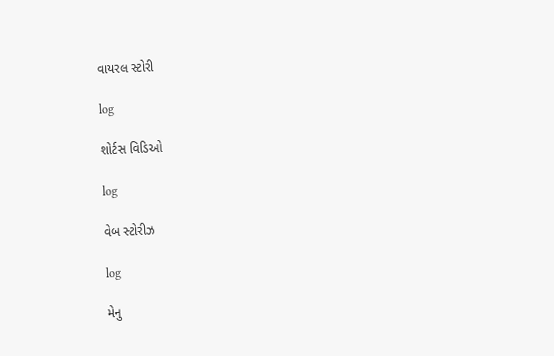વાયરલ સ્ટોરી

log

શોર્ટસ વિડિઓ

log

વેબ સ્ટોરીઝ

log

મેનુ